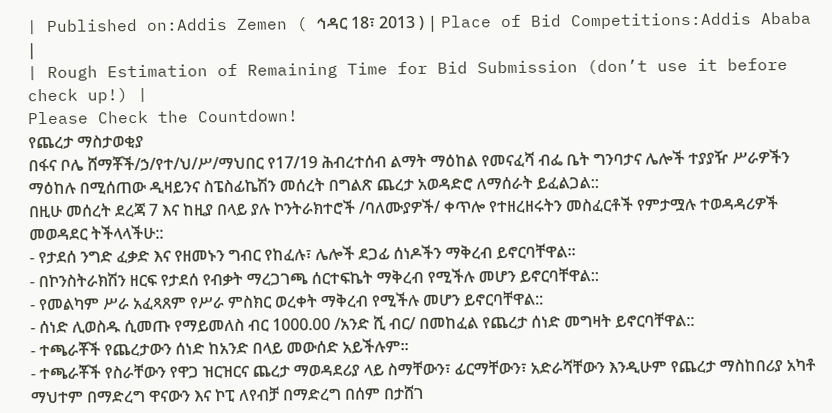| Published on:Addis Zemen ( ኅዳር 18፣ 2013 ) | Place of Bid Competitions:Addis Ababa |
| Rough Estimation of Remaining Time for Bid Submission (don’t use it before check up!) |
Please Check the Countdown!
የጨረታ ማስታወቂያ
በፋና ቦሌ ሸማቾች/ኃ/የተ/ህ/ሥ/ማህበር የ17/19 ሕብረተሰብ ልማት ማዕከል የመናፈሻ ብፌ ቤት ግንባታና ሌሎች ተያያዥ ሥራዎችን ማዕከሉ በሚሰጠው ዲዛይንና ስፔስፊኬሽን መሰረት በግልጽ ጨረታ አወዳድሮ ለማሰራት ይፈልጋል::
በዚሁ መሰረት ደረጃ 7 እና ከዚያ በላይ ያሉ ኮንትራክተሮች /ባለሙያዎች/ ቀጥሎ የተዘረዘሩትን መስፈርቶች የምታሟሉ ተወዳዳሪዎች መወዳደር ትችላላችሁ::
- የታደሰ ንግድ ፈቃድ እና የዘመኑን ግብር የከፈሉ፣ ሌሎች ደጋፊ ሰነዶችን ማቅረብ ይኖርባቸዋል።
- በኮንስትራክሽን ዘርፍ የታደሰ የብቃት ማረጋገጫ ሰርተፍኬት ማቅረብ የሚችሉ መሆን ይኖርባቸዋል::
- የመልካም ሥራ አፈጻጸም የሥራ ምስክር ወረቀት ማቅረብ የሚችሉ መሆን ይኖርባቸዋል::
- ሰነድ ሊወስዱ ሲመጡ የማይመለስ ብር 1000.00 /አንድ ሺ ብር/ በመከፈል የጨረታ ሰነድ መግዛት ይኖርባቸዋል::
- ተጫራቾች የጨረታውን ሰነድ ከአንድ በላይ መውሰድ አይችሉም፡፡
- ተጫራቾች የስራቸውን የዋጋ ዝርዝርና ጨረታ ማወዳደሪያ ላይ ስማቸውን፣ ፊርማቸውን፣ አድራሻቸውን እንዲሁም የጨረታ ማስከበሪያ አካቶ ማህተም በማድረግ ዋናውን እና ኮፒ ለየብቻ በማድረግ በሰም በታሸገ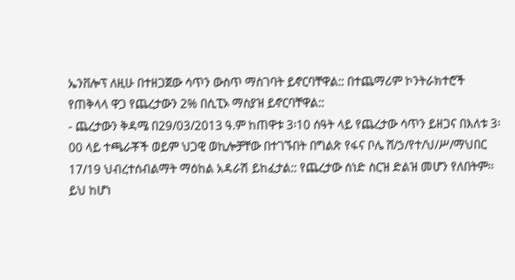ኤንቨሎፕ ለዚሁ በተዘጋጀው ሳጥን ውስጥ ማስገባት ይኖርባቸዋል:: በተጨማሪም ኮንትራክተሮች የጠቅላላ ዋጋ የጨረታውን 2% በሲፒኦ ማስያዝ ይኖርባቸዋል::
- ጨረታውን ቅዳሜ በ29/03/2013 ዓ.ም ከጠዋቱ 3፡10 ሰዓት ላይ የጨረታው ሳጥን ይዘጋና በእለቱ 3፡00 ላይ ተጫራቾች ወይም ህጋዊ ወኪሎቻቸው በተገኙበት በግልጽ የፋና ቦሌ ሸ/ኃ/የተ/ህ/ሥ/ማህበር 17/19 ህብረተሰብልማት ማዕከል አዳራሽ ይከፈታል:: የጨረታው ሰነድ ስርዝ ድልዝ መሆን የለበትም፡፡ ይህ ከሆነ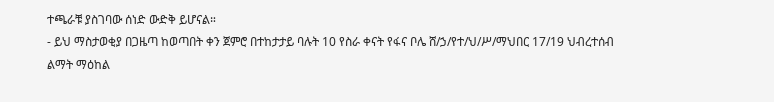ተጫራቹ ያስገባው ሰነድ ውድቅ ይሆናል።
- ይህ ማስታወቂያ በጋዜጣ ከወጣበት ቀን ጀምሮ በተከታታይ ባሉት 10 የስራ ቀናት የፋና ቦሌ ሸ/ኃ/የተ/ህ/ሥ/ማህበር 17/19 ህብረተሰብ ልማት ማዕከል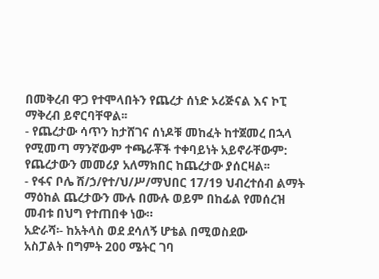በመቅረብ ዋጋ የተሞላበትን የጨረታ ሰነድ ኦሪጅናል እና ኮፒ ማቅረብ ይኖርባቸዋል፡፡
- የጨረታው ሳጥን ከታሸገና ሰነዶቹ መከፈት ከተጀመረ በኋላ የሚመጣ ማንኛውም ተጫራቾች ተቀባይነት አይኖራቸውም: የጨረታውን መመሪያ አለማክበር ከጨረታው ያሰርዛል፡፡
- የፋና ቦሌ ሸ/ኃ/የተ/ህ/ሥ/ማህበር 17/19 ህብረተሰብ ልማት ማዕከል ጨረታውን ሙሉ በሙሉ ወይም በከፊል የመሰረዝ መብቱ በህግ የተጠበቀ ነው።
አድራሻ፡- ከአትላስ ወደ ደሳለኝ ሆቴል በሚወስደው
አስፓልት በግምት 200 ሜትር ገባ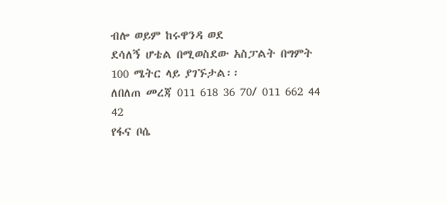ብሎ ወይም ከሩዋንዳ ወደ
ደሳለኝ ሆቴል በሚወስደው አስፓልት በግምት 100 ሜትር ላይ ያገኙታል፡፡
ለበለጠ መረጃ 011 618 36 70/ 011 662 44 42
የፋና ቦሴ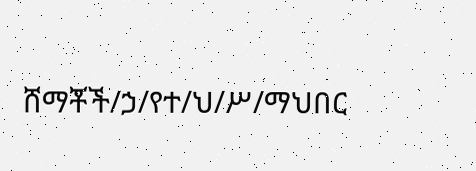ሸማቾች/ኃ/የተ/ህ/ሥ/ማህበር